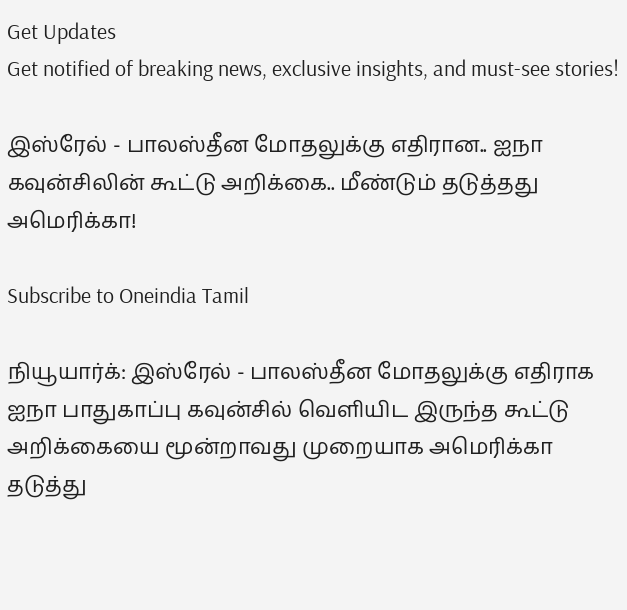Get Updates
Get notified of breaking news, exclusive insights, and must-see stories!

இஸ்ரேல் - பாலஸ்தீன மோதலுக்கு எதிரான.. ஐநா கவுன்சிலின் கூட்டு அறிக்கை.. மீண்டும் தடுத்தது அமெரிக்கா!

Subscribe to Oneindia Tamil

நியூயார்க்: இஸ்ரேல் - பாலஸ்தீன மோதலுக்கு எதிராக ஐநா பாதுகாப்பு கவுன்சில் வெளியிட இருந்த கூட்டு அறிக்கையை மூன்றாவது முறையாக அமெரிக்கா தடுத்து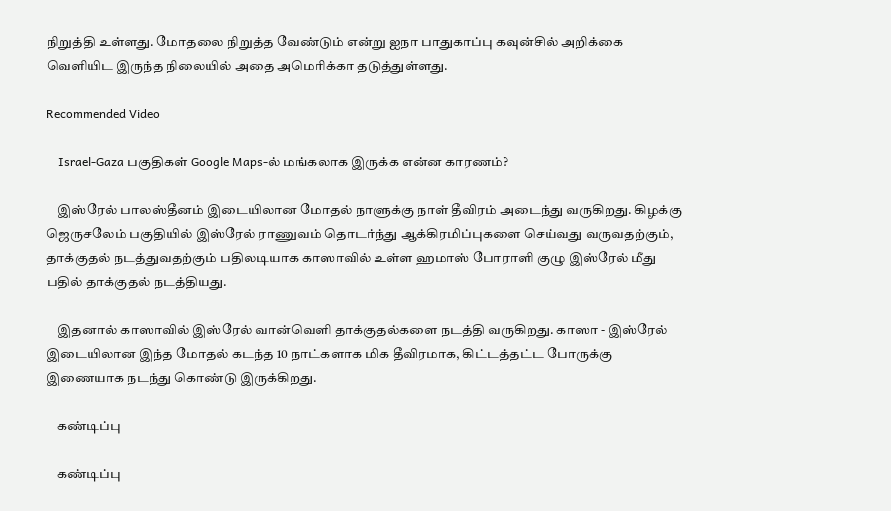நிறுத்தி உள்ளது. மோதலை நிறுத்த வேண்டும் என்று ஐநா பாதுகாப்பு கவுன்சில் அறிக்கை வெளியிட இருந்த நிலையில் அதை அமெரிக்கா தடுத்துள்ளது.

Recommended Video

    Israel-Gaza பகுதிகள் Google Maps-ல் மங்கலாக இருக்க என்ன காரணம்?

    இஸ்ரேல் பாலஸ்தீனம் இடையிலான மோதல் நாளுக்கு நாள் தீவிரம் அடைந்து வருகிறது. கிழக்கு ஜெருசலேம் பகுதியில் இஸ்ரேல் ராணுவம் தொடர்ந்து ஆக்கிரமிப்புகளை செய்வது வருவதற்கும், தாக்குதல் நடத்துவதற்கும் பதிலடியாக காஸாவில் உள்ள ஹமாஸ் போராளி குழு இஸ்ரேல் மீது பதில் தாக்குதல் நடத்தியது.

    இதனால் காஸாவில் இஸ்ரேல் வான்வெளி தாக்குதல்களை நடத்தி வருகிறது. காஸா - இஸ்ரேல் இடையிலான இந்த மோதல் கடந்த 10 நாட்களாக மிக தீவிரமாக, கிட்டத்தட்ட போருக்கு இணையாக நடந்து கொண்டு இருக்கிறது.

    கண்டிப்பு

    கண்டிப்பு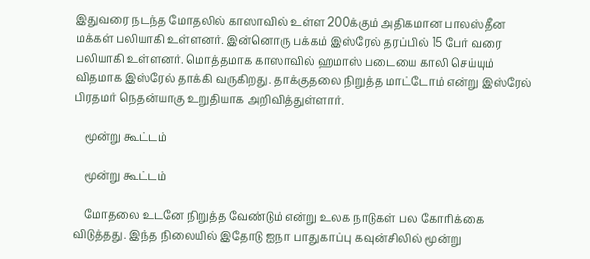இதுவரை நடந்த மோதலில் காஸாவில் உள்ள 200க்கும் அதிகமான பாலஸ்தீன மக்கள் பலியாகி உள்ளனர். இன்னொரு பக்கம் இஸ்ரேல் தரப்பில் 15 பேர் வரை பலியாகி உள்ளனர். மொத்தமாக காஸாவில் ஹமாஸ் படையை காலி செய்யும் விதமாக இஸ்ரேல் தாக்கி வருகிறது. தாக்குதலை நிறுத்த மாட்டோம் என்று இஸ்ரேல் பிரதமர் நெதன்யாகு உறுதியாக அறிவித்துள்ளார்.

    மூன்று கூட்டம்

    மூன்று கூட்டம்

    மோதலை உடனே நிறுத்த வேண்டும் என்று உலக நாடுகள் பல கோரிக்கை விடுத்தது. இந்த நிலையில் இதோடு ஐநா பாதுகாப்பு கவுன்சிலில் மூன்று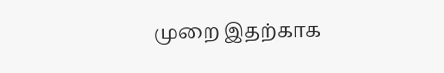முறை இதற்காக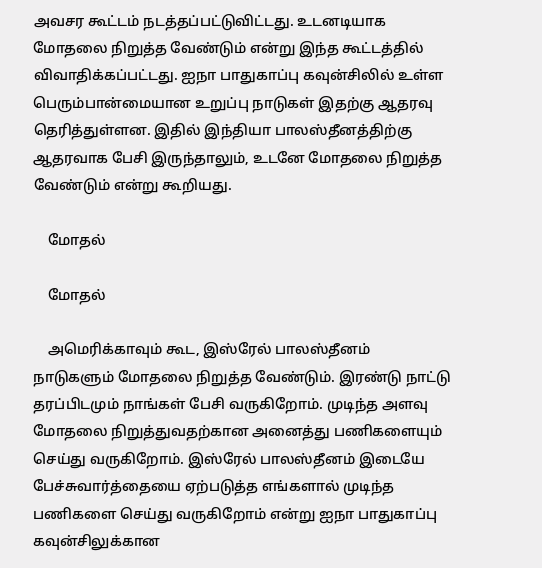அவசர கூட்டம் நடத்தப்பட்டுவிட்டது. உடனடியாக மோதலை நிறுத்த வேண்டும் என்று இந்த கூட்டத்தில் விவாதிக்கப்பட்டது. ஐநா பாதுகாப்பு கவுன்சிலில் உள்ள பெரும்பான்மையான உறுப்பு நாடுகள் இதற்கு ஆதரவு தெரித்துள்ளன. இதில் இந்தியா பாலஸ்தீனத்திற்கு ஆதரவாக பேசி இருந்தாலும், உடனே மோதலை நிறுத்த வேண்டும் என்று கூறியது.

    மோதல்

    மோதல்

    அமெரிக்காவும் கூட, இஸ்ரேல் பாலஸ்தீனம் நாடுகளும் மோதலை நிறுத்த வேண்டும். இரண்டு நாட்டு தரப்பிடமும் நாங்கள் பேசி வருகிறோம். முடிந்த அளவு மோதலை நிறுத்துவதற்கான அனைத்து பணிகளையும் செய்து வருகிறோம். இஸ்ரேல் பாலஸ்தீனம் இடையே பேச்சுவார்த்தையை ஏற்படுத்த எங்களால் முடிந்த பணிகளை செய்து வருகிறோம் என்று ஐநா பாதுகாப்பு கவுன்சிலுக்கான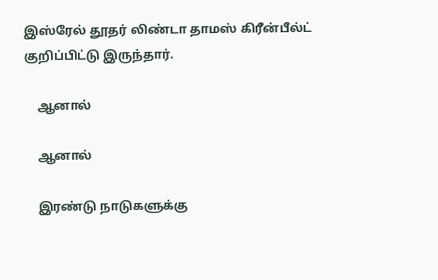இஸ்ரேல் தூதர் லிண்டா தாமஸ் கிரீன்பீல்ட் குறிப்பிட்டு இருந்தார்.

    ஆனால்

    ஆனால்

    இரண்டு நாடுகளுக்கு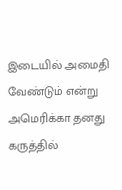இடையில் அமைதி வேண்டும் என்று அமெரிக்கா தனது கருத்தில்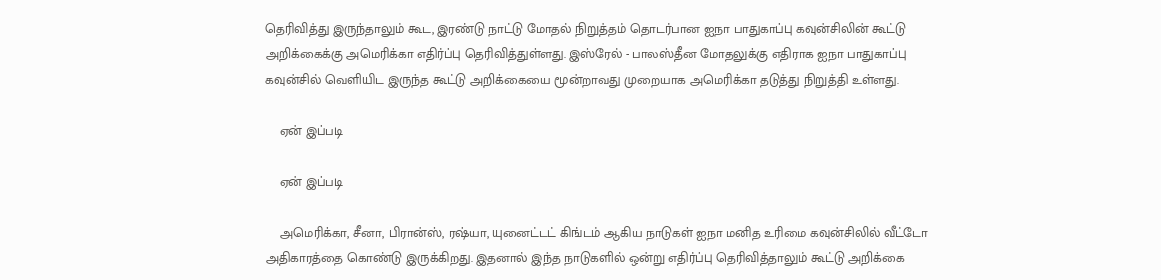தெரிவித்து இருந்தாலும் கூட, இரண்டு நாட்டு மோதல் நிறுத்தம் தொடர்பான ஐநா பாதுகாப்பு கவுன்சிலின் கூட்டு அறிக்கைக்கு அமெரிக்கா எதிர்ப்பு தெரிவித்துள்ளது. இஸ்ரேல் - பாலஸ்தீன மோதலுக்கு எதிராக ஐநா பாதுகாப்பு கவுன்சில் வெளியிட இருந்த கூட்டு அறிக்கையை மூன்றாவது முறையாக அமெரிக்கா தடுத்து நிறுத்தி உள்ளது.

    ஏன் இப்படி

    ஏன் இப்படி

    அமெரிக்கா, சீனா, பிரான்ஸ், ரஷ்யா, யுனைட்டட் கிங்டம் ஆகிய நாடுகள் ஐநா மனித உரிமை கவுன்சிலில் வீட்டோ அதிகாரத்தை கொண்டு இருக்கிறது. இதனால் இந்த நாடுகளில் ஒன்று எதிர்ப்பு தெரிவித்தாலும் கூட்டு அறிக்கை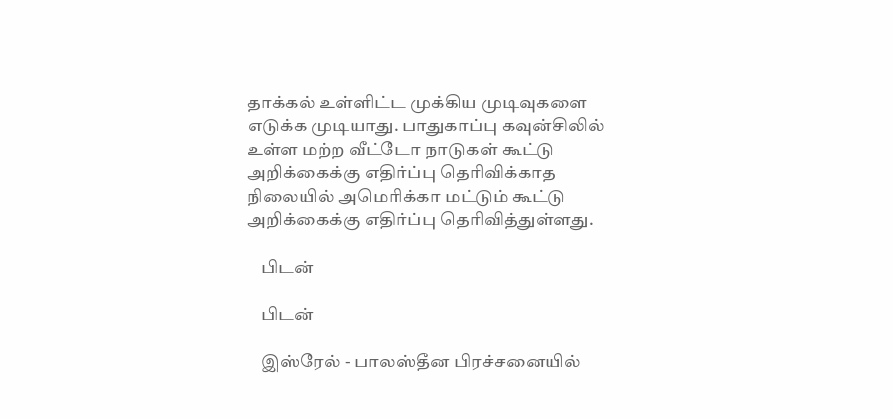தாக்கல் உள்ளிட்ட முக்கிய முடிவுகளை எடுக்க முடியாது. பாதுகாப்பு கவுன்சிலில் உள்ள மற்ற வீட்டோ நாடுகள் கூட்டு அறிக்கைக்கு எதிர்ப்பு தெரிவிக்காத நிலையில் அமெரிக்கா மட்டும் கூட்டு அறிக்கைக்கு எதிர்ப்பு தெரிவித்துள்ளது.

    பிடன்

    பிடன்

    இஸ்ரேல் - பாலஸ்தீன பிரச்சனையில்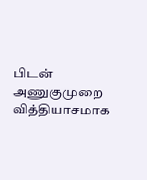பிடன் அணுகுமுறை வித்தியாசமாக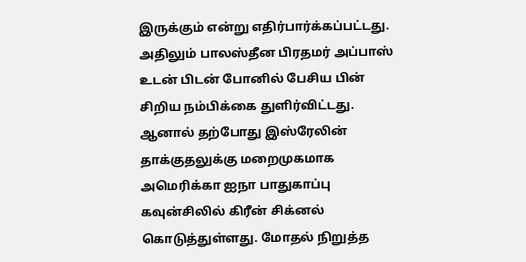இருக்கும் என்று எதிர்பார்க்கப்பட்டது. அதிலும் பாலஸ்தீன பிரதமர் அப்பாஸ் உடன் பிடன் போனில் பேசிய பின் சிறிய நம்பிக்கை துளிர்விட்டது. ஆனால் தற்போது இஸ்ரேலின் தாக்குதலுக்கு மறைமுகமாக அமெரிக்கா ஐநா பாதுகாப்பு கவுன்சிலில் கிரீன் சிக்னல் கொடுத்துள்ளது. மோதல் நிறுத்த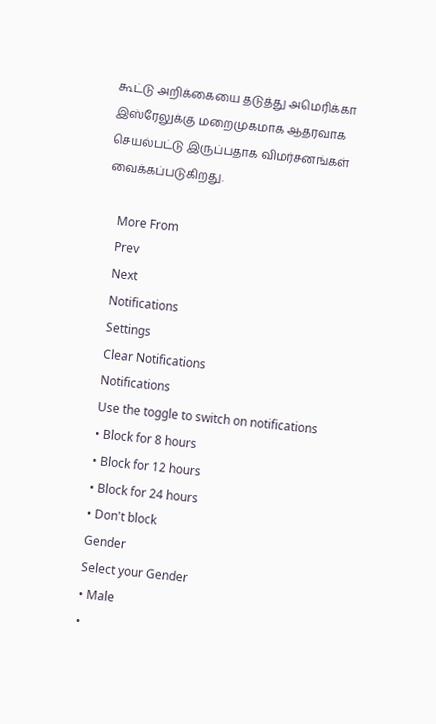கூட்டு அறிக்கையை தடுத்து அமெரிக்கா இஸ்ரேலுக்கு மறைமுகமாக ஆதரவாக செயல்பட்டு இருப்பதாக விமர்சனங்கள் வைக்கப்படுகிறது.

    More From
    Prev
    Next
    Notifications
    Settings
    Clear Notifications
    Notifications
    Use the toggle to switch on notifications
    • Block for 8 hours
    • Block for 12 hours
    • Block for 24 hours
    • Don't block
    Gender
    Select your Gender
    • Male
    •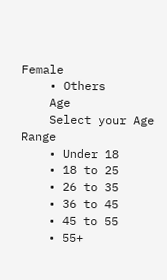Female
    • Others
    Age
    Select your Age Range
    • Under 18
    • 18 to 25
    • 26 to 35
    • 36 to 45
    • 45 to 55
    • 55+